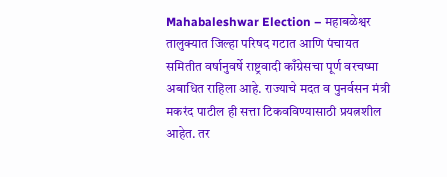Mahabaleshwar Election – महाबळेश्वर तालुक्यात जिल्हा परिषद गटात आणि पंचायत समितीत वर्षानुवर्षे राष्ट्रवादी काँग्रेसचा पूर्ण वरचष्मा अबाधित राहिला आहे. राज्याचे मदत व पुनर्वसन मंत्री मकरंद पाटील ही सत्ता टिकवविण्यासाठी प्रयत्नशील आहेत. तर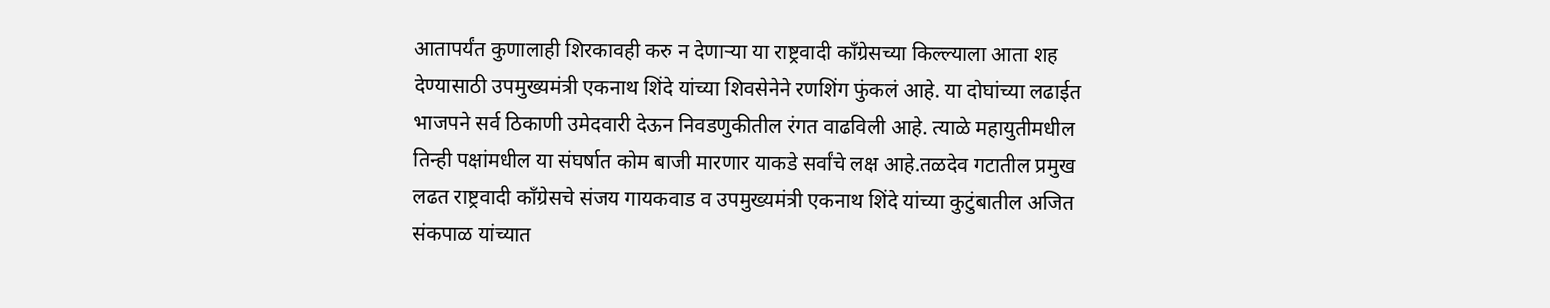आतापर्यंत कुणालाही शिरकावही करु न देणाऱ्या या राष्ट्रवादी काँग्रेसच्या किल्ल्याला आता शह देण्यासाठी उपमुख्यमंत्री एकनाथ शिंदे यांच्या शिवसेनेने रणशिंग फुंकलं आहे. या दोघांच्या लढाईत भाजपने सर्व ठिकाणी उमेदवारी देऊन निवडणुकीतील रंगत वाढविली आहे. त्याळे महायुतीमधील तिन्ही पक्षांमधील या संघर्षात कोम बाजी मारणार याकडे सर्वांचे लक्ष आहे.तळदेव गटातील प्रमुख लढत राष्ट्रवादी काँग्रेसचे संजय गायकवाड व उपमुख्यमंत्री एकनाथ शिंदे यांच्या कुटुंबातील अजित संकपाळ यांच्यात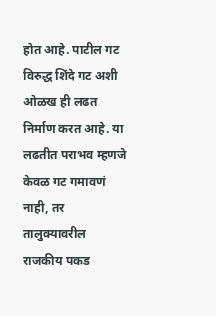होत आहे. पाटील गट विरुद्ध शिंदे गट अशी ओळख ही लढत निर्माण करत आहे. या लढतीत पराभव म्हणजे केवळ गट गमावणं नाही, तर तालुक्यावरील राजकीय पकड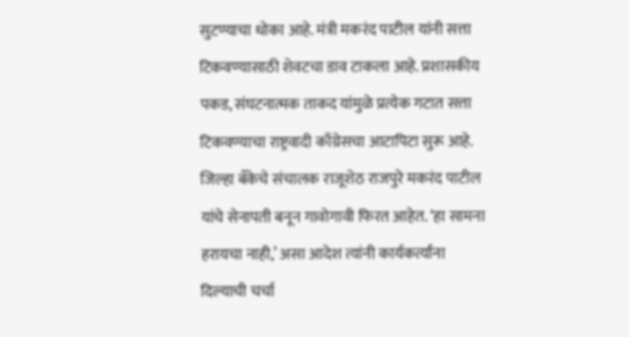सुटण्याचा धोका आहे. मंत्री मकरंद पाटील यांनी सत्ता टिकवण्यासाठी शेवटचा डाव टाकला आहे. प्रशासकीय पकड, संघटनात्मक ताकद यांमुळे प्रत्येक गटात सत्ता टिकवण्याचा राष्ट्रवादी काँग्रेसचा आटापिटा सुरू आहे. जिल्हा बँकेचे संचालक राजूशेठ राजपुरे मकरंद पाटील यांचे सेनापती बनून गावोगावी फिरत आहेत. ‘हा सामना हरायचा नाही,’ असा आदेश त्यांनी कार्यकर्त्यांना दिल्याची चर्चा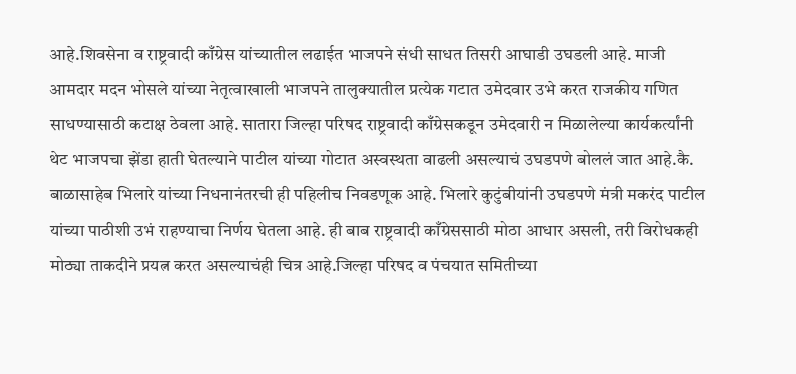आहे.शिवसेना व राष्ट्रवादी काँग्रेस यांच्यातील लढाईत भाजपने संधी साधत तिसरी आघाडी उघडली आहे. माजी आमदार मदन भोसले यांच्या नेतृत्वाखाली भाजपने तालुक्यातील प्रत्येक गटात उमेदवार उभे करत राजकीय गणित साधण्यासाठी कटाक्ष ठेवला आहे. सातारा जिल्हा परिषद राष्ट्रवादी काँग्रेसकडून उमेदवारी न मिळालेल्या कार्यकर्त्यांनी थेट भाजपचा झेंडा हाती घेतल्याने पाटील यांच्या गोटात अस्वस्थता वाढली असल्याचं उघडपणे बोललं जात आहे.कै. बाळासाहेब भिलारे यांच्या निधनानंतरची ही पहिलीच निवडणूक आहे. भिलारे कुटुंबीयांनी उघडपणे मंत्री मकरंद पाटील यांच्या पाठीशी उभं राहण्याचा निर्णय घेतला आहे. ही बाब राष्ट्रवादी काँग्रेससाठी मोठा आधार असली, तरी विरोधकही मोठ्या ताकदीने प्रयत्न करत असल्याचंही चित्र आहे.जिल्हा परिषद व पंचयात समितीच्या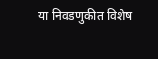या निवडणुकीत विशेष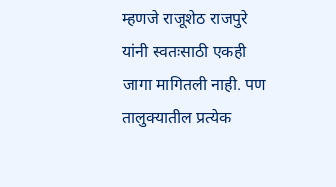म्हणजे राजूशेठ राजपुरे यांनी स्वतःसाठी एकही जागा मागितली नाही. पण तालुक्यातील प्रत्येक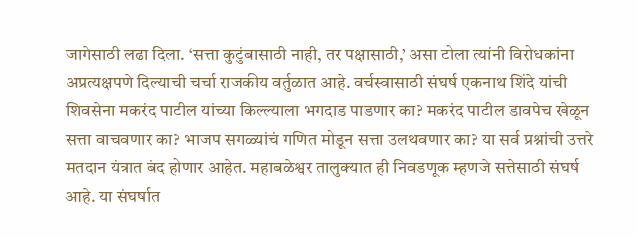जागेसाठी लढा दिला. ‘सत्ता कुटुंबासाठी नाही, तर पक्षासाठी,’ असा टोला त्यांनी विरोधकांना अप्रत्यक्षपणे दिल्याची चर्चा राजकीय वर्तुळात आहे. वर्चस्वासाठी संघर्ष एकनाथ शिंदे यांची शिवसेना मकरंद पाटील यांच्या किल्ल्याला भगदाड पाडणार का? मकरंद पाटील डावपेच खेळून सत्ता वाचवणार का? भाजप सगळ्यांचं गणित मोडून सत्ता उलथवणार का? या सर्व प्रश्नांची उत्तरे मतदान यंत्रात बंद होणार आहेत. महाबळेश्वर तालुक्यात ही निवडणूक म्हणजे सत्तेसाठी संघर्ष आहे. या संघर्षात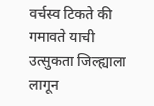वर्चस्व टिकते की गमावते याची उत्सुकता जिल्ह्याला लागून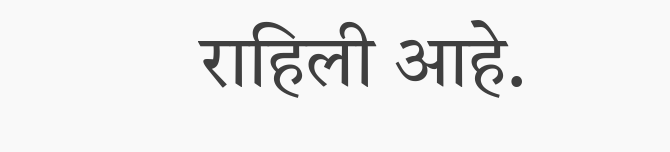राहिली आहे.